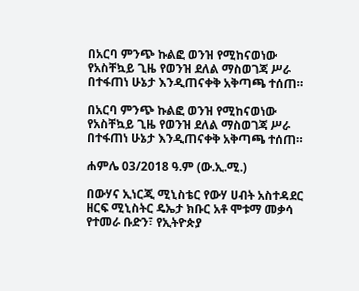በአርባ ምንጭ ኩልፎ ወንዝ የሚከናወነው የአስቸኳይ ጊዜ የወንዝ ደለል ማስወገጃ ሥራ በተፋጠነ ሁኔታ እንዲጠናቀቅ አቅጣጫ ተሰጠ።

በአርባ ምንጭ ኩልፎ ወንዝ የሚከናወነው የአስቸኳይ ጊዜ የወንዝ ደለል ማስወገጃ ሥራ በተፋጠነ ሁኔታ እንዲጠናቀቅ አቅጣጫ ተሰጠ።

ሐምሌ 03/2018 ዓ.ም (ው.ኢ.ሚ.)

በውሃና ኢነርጂ ሚኒስቴር የውሃ ሀብት አስተዳደር ዘርፍ ሚኒስትር ዴኤታ ክቡር አቶ ሞቱማ መቃሳ የተመራ ቡድን፣ የኢትዮጵያ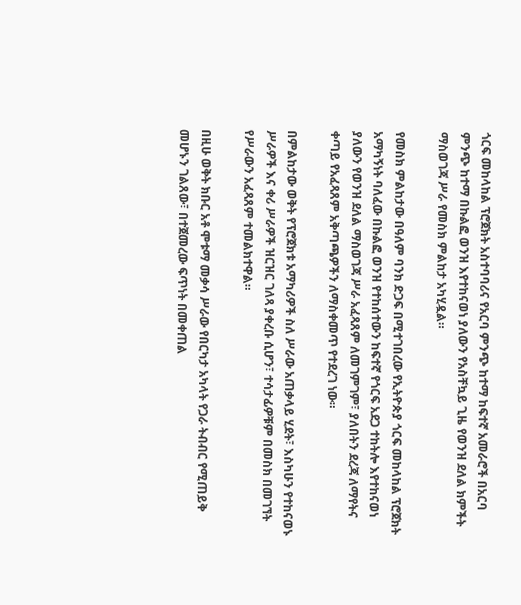ጎርፍ መከላከል ፕሮጀክት አስተባባሪና የአርባ ምንጭ ከተማ ከፍተኛ አመራሮች በአርባ ምንጭ ከተማ በኩልፎ ወንዝ እየተከናወነ ያለውን የአስቸኳይ ጊዜ የወንዝ ደለል ክምችት ማስወገጃ ሥራ የመስክ ምልከታ አካሂዷል።

የመስክ ምልከታው በዓለም ባንክ ድጋፍ በሚተገበረው የኢትዮጵያ ጎርፍ መከላከል ፕሮጀክት አማካኝነት ባለፈው በኩልፎ ወንዝ የተከሰተውን ከፍተኛ የጎርፍ አደጋ ተከትሎ እየተከናወነ ያለውን የወንዝ ደለል ማስወገጃ ሥራ አፈጻጸም ለመገምገም፣ ያለበትን ደረጃ ለማየትና ቀጣይ የአፈጻጸም አቅጣጫዎችን ለማስቀመጥ የተደረገ ነው።

በምልከታው ወቅት የፕሮጀክቱ አማካሪዎች ስለ ሥራው አጠቃላይ ሂደት፣ እስካሁን የተከናወኑ ሥራዎች እና ቀሪ ሥራዎች ዝርዝር ገለጻ ያቀረቡ ሲሆን፣ ተሳታፊዎቹም በመስክ በመገኘት የሥራውን አፈጻጸም ተመልክተዋል።

በዚሁ ወቅት ክቡር አቶ ሞቱማ መቃሳ ሥራው የበርካታ አካላት የጋራ ትብብር የሚጠይቅ መሆኑን ገልጸው፣ በተጀመረው ፍጥነት በመቀጠል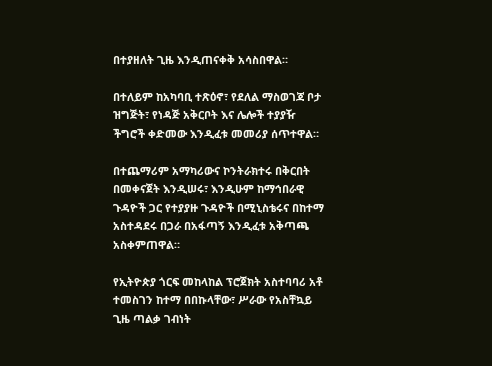በተያዘለት ጊዜ እንዲጠናቀቅ አሳስበዋል።

በተለይም ከአካባቢ ተጽዕኖ፣ የደለል ማስወገጃ ቦታ ዝግጅት፣ የነዳጅ አቅርቦት እና ሌሎች ተያያዥ ችግሮች ቀድመው እንዲፈቱ መመሪያ ሰጥተዋል።

በተጨማሪም አማካሪውና ኮንትራክተሩ በቅርበት በመቀናጀት እንዲሠሩ፣ እንዲሁም ከማኅበራዊ ጉዳዮች ጋር የተያያዙ ጉዳዮች በሚኒስቴሩና በከተማ አስተዳደሩ በጋራ በአፋጣኝ እንዲፈቱ አቅጣጫ አስቀምጠዋል።

የኢትዮጵያ ጎርፍ መከላከል ፕሮጀክት አስተባባሪ አቶ ተመስገን ከተማ በበኩላቸው፣ ሥራው የአስቸኳይ ጊዜ ጣልቃ ገብነት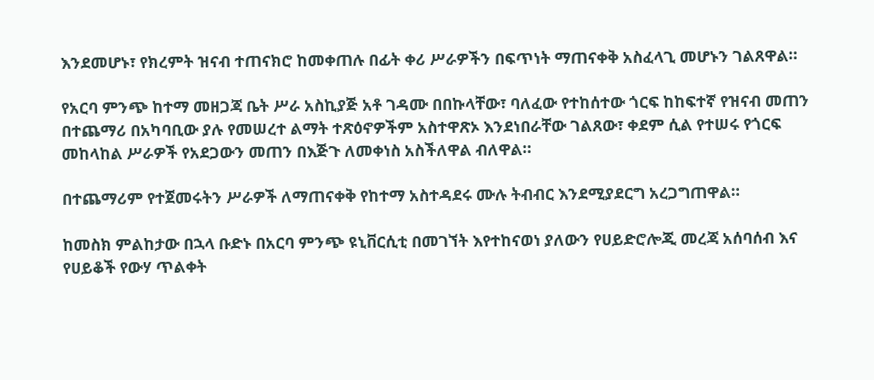እንደመሆኑ፣ የክረምት ዝናብ ተጠናክሮ ከመቀጠሉ በፊት ቀሪ ሥራዎችን በፍጥነት ማጠናቀቅ አስፈላጊ መሆኑን ገልጸዋል።

የአርባ ምንጭ ከተማ መዘጋጃ ቤት ሥራ አስኪያጅ አቶ ገዳሙ በበኩላቸው፣ ባለፈው የተከሰተው ጎርፍ ከከፍተኛ የዝናብ መጠን በተጨማሪ በአካባቢው ያሉ የመሠረተ ልማት ተጽዕኖዎችም አስተዋጽኦ እንደነበራቸው ገልጸው፣ ቀደም ሲል የተሠሩ የጎርፍ መከላከል ሥራዎች የአደጋውን መጠን በእጅጉ ለመቀነስ አስችለዋል ብለዋል።

በተጨማሪም የተጀመሩትን ሥራዎች ለማጠናቀቅ የከተማ አስተዳደሩ ሙሉ ትብብር እንደሚያደርግ አረጋግጠዋል።

ከመስክ ምልከታው በኋላ ቡድኑ በአርባ ምንጭ ዩኒቨርሲቲ በመገኘት እየተከናወነ ያለውን የሀይድሮሎጂ መረጃ አሰባሰብ እና የሀይቆች የውሃ ጥልቀት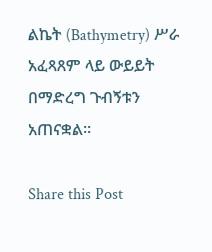ልኬት (Bathymetry) ሥራ አፈጻጸም ላይ ውይይት በማድረግ ጉብኝቱን አጠናቋል።

Share this Post